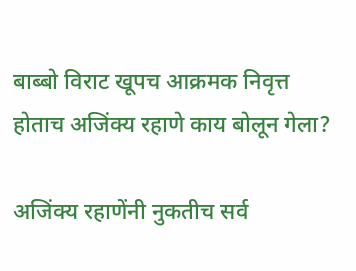बाब्बो विराट खूपच आक्रमक निवृत्त होताच अजिंक्य रहाणे काय बोलून गेला?

अजिंक्य रहाणेंनी नुकतीच सर्व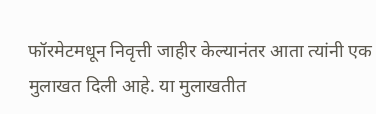फॉरमेटमधून निवृत्ती जाहीर केल्यानंतर आता त्यांनी एक मुलाखत दिली आहे. या मुलाखतीत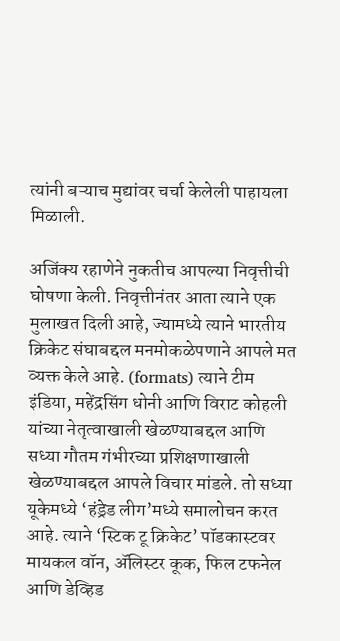त्यांनी बऱ्याच मुद्यांवर चर्चा केलेली पाहायला मिळाली.

अजिंक्य रहाणेने नुकतीच आपल्या निवृत्तीची घोषणा केली. निवृत्तीनंतर आता त्याने एक मुलाखत दिली आहे, ज्यामध्ये त्याने भारतीय क्रिकेट संघाबद्दल मनमोकळेपणाने आपले मत व्यक्त केले आहे. (formats) त्याने टीम इंडिया, महेंद्रसिंग धोनी आणि विराट कोहली यांच्या नेतृत्वाखाली खेळण्याबद्दल आणि सध्या गौतम गंभीरच्या प्रशिक्षणाखाली खेळण्याबद्दल आपले विचार मांडले. तो सध्या यूकेमध्ये ‘हंड्रेड लीग’मध्ये समालोचन करत आहे. त्याने ‘स्टिक टू क्रिकेट’ पॉडकास्टवर मायकल वॉन, ॲलिस्टर कूक, फिल टफनेल आणि डेव्हिड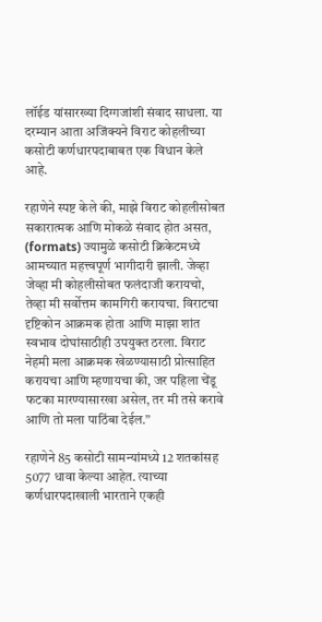लॉईड यांसारख्या दिग्गजांशी संवाद साधला. या दरम्यान आता अजिंक्यने विराट कोहलीच्या कसोटी कर्णधारपदाबाबत एक विधान केले आहे.

रहाणेने स्पष्ट केले की, माझे विराट कोहलीसोबत सकारात्मक आणि मोकळे संवाद होत असत, (formats) ज्यामुळे कसोटी क्रिकेटमध्ये आमच्यात महत्त्वपूर्ण भागीदारी झाली. जेव्हा जेव्हा मी कोहलीसोबत फलंदाजी करायचो, तेव्हा मी सर्वोत्तम कामगिरी करायचा. विराटचा दृष्टिकोन आक्रमक होता आणि माझा शांत स्वभाव दोघांसाठीही उपयुक्त ठरला. विराट नेहमी मला आक्रमक खेळण्यासाठी प्रोत्साहित करायचा आणि म्हणायचा की, जर पहिला चेंडू फटका मारण्यासारखा असेल, तर मी तसे करावे आणि तो मला पाठिंबा देईल.”

रहाणेने 85 कसोटी सामन्यांमध्ये 12 शतकांसह 5077 धावा केल्या आहेत. त्याच्या कर्णधारपदाखाली भारताने एकही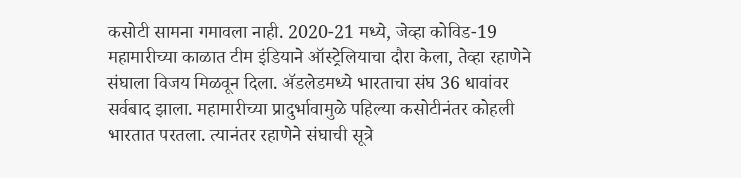कसोटी सामना गमावला नाही. 2020-21 मध्ये, जेव्हा कोविड-19 महामारीच्या काळात टीम इंडियाने ऑस्ट्रेलियाचा दौरा केला, तेव्हा रहाणेने संघाला विजय मिळवून दिला. ॲडलेडमध्ये भारताचा संघ 36 धावांवर सर्वबाद झाला. महामारीच्या प्रादुर्भावामुळे पहिल्या कसोटीनंतर कोहली भारतात परतला. त्यानंतर रहाणेने संघाची सूत्रे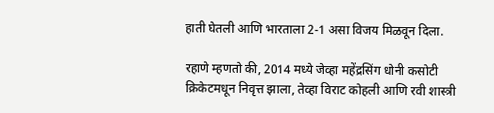हाती घेतली आणि भारताला 2-1 असा विजय मिळवून दिला.

रहाणे म्हणतो की, 2014 मध्ये जेव्हा महेंद्रसिंग धोनी कसोटी क्रिकेटमधून निवृत्त झाला, तेव्हा विराट कोहली आणि रवी शास्त्री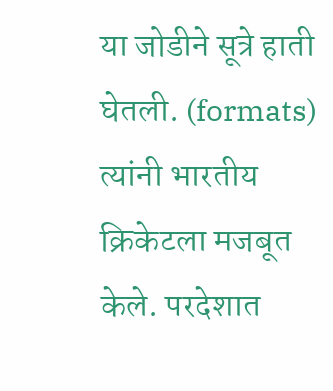या जोडीने सूत्रे हाती घेतली. (formats) त्यांनी भारतीय क्रिकेटला मजबूत केले. परदेशात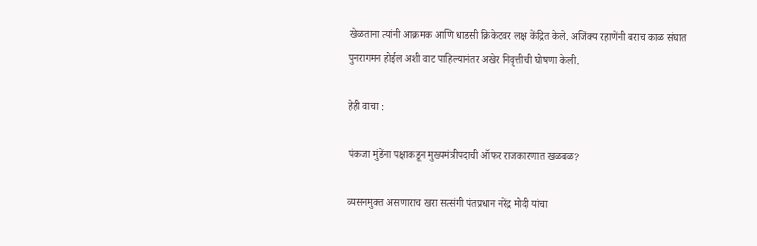खेळताना त्यांनी आक्रमक आणि धाडसी क्रिकेटवर लक्ष केंद्रित केले. अजिंक्य रहाणेंनी बराच काळ संघात पुनरागमन होईल अशी वाट पाहिल्यानंतर अखेर निवृत्तीची घोषणा केली.

हेही वाचा :

पंकजा मुंडेंना पक्षाकडून मुख्यमंत्रीपदाची ऑफर राजकारणात खळबळ?

व्यसनमुक्त असणाराच खरा सत्संगी पंतप्रधान नरेंद्र मोदी यांचा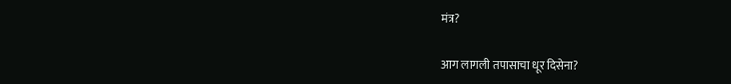मंत्र?

आग लागली तपासाचा धूर दिसेना?